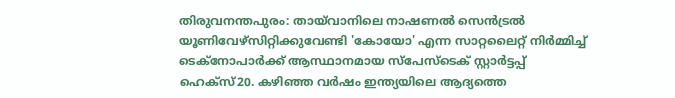തിരുവനന്തപുരം: തായ്‌വാനിലെ നാഷണൽ സെൻട്രൽ യൂണിവേഴ്‌സിറ്റിക്കുവേണ്ടി 'കോയോ' എന്ന സാറ്റലൈറ്റ് നിർമ്മിച്ച് ടെക്‌നോപാർക്ക് ആസ്ഥാനമായ സ്‌പേസ്‌ടെക് സ്റ്റാർട്ടപ്പ് ഹെക്‌സ്20. കഴിഞ്ഞ വർഷം ഇന്ത്യയിലെ ആദ്യത്തെ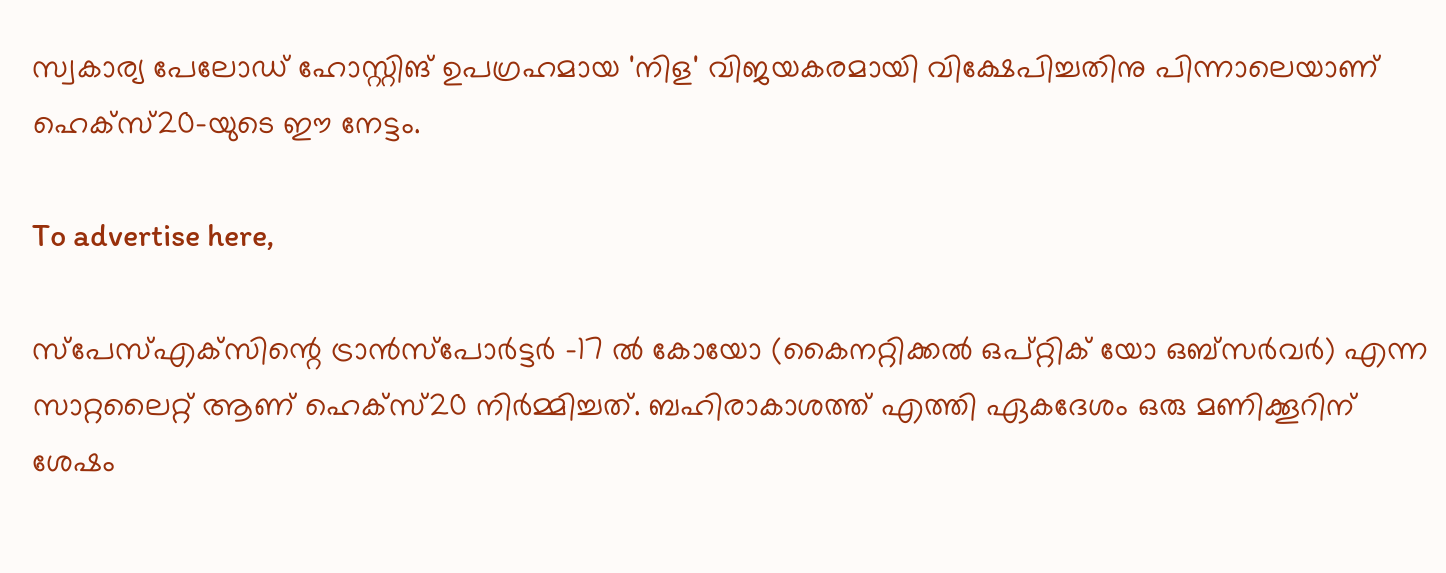സ്വകാര്യ പേലോഡ് ഹോസ്റ്റിങ് ഉപഗ്രഹമായ 'നിള' വിജയകരമായി വിക്ഷേപിച്ചതിനു പിന്നാലെയാണ് ഹെക്‌സ്20-യുടെ ഈ നേട്ടം.

To advertise here,

സ്‌പേസ്എക്‌സിന്റെ ട്രാൻസ്‌പോർട്ടർ -17 ൽ കോയോ (കൈനറ്റിക്കൽ ഒപ്റ്റിക് യോ ഒബ്‌സർവർ) എന്ന സാറ്റലൈറ്റ് ആണ് ഹെക്‌സ്20 നിർമ്മിച്ചത്. ബഹിരാകാശത്ത് എത്തി ഏകദേശം ഒരു മണിക്കൂറിന് ശേഷം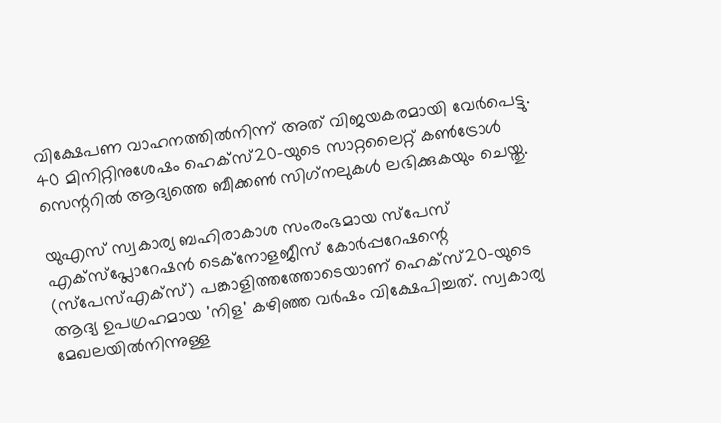വിക്ഷേപണ വാഹനത്തിൽനിന്ന് അത് വിജയകരമായി വേർപെട്ടു. 40 മിനിറ്റിനുശേഷം ഹെക്‌സ്20-യുടെ സാറ്റലൈറ്റ് കൺട്രോൾ സെന്ററിൽ ആദ്യത്തെ ബീക്കൺ സിഗ്‌നലുകൾ ലഭിക്കുകയും ചെയ്തു.

യുഎസ് സ്വകാര്യ ബഹിരാകാശ സംരംഭമായ സ്‌പേസ് എക്‌സ്‌പ്ലോറേഷൻ ടെക്‌നോളജീസ് കോർപ്പറേഷന്റെ (സ്‌പേസ്എക്‌സ്) പങ്കാളിത്തത്തോടെയാണ് ഹെക്‌സ്20-യുടെ ആദ്യ ഉപഗ്രഹമായ 'നിള' കഴിഞ്ഞ വർഷം വിക്ഷേപിച്ചത്. സ്വകാര്യ മേഖലയിൽനിന്നുള്ള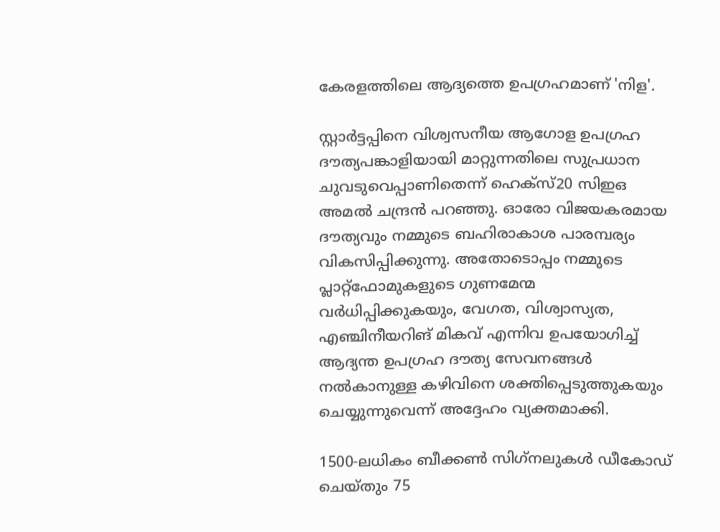കേരളത്തിലെ ആദ്യത്തെ ഉപഗ്രഹമാണ് 'നിള'.

സ്റ്റാർട്ടപ്പിനെ വിശ്വസനീയ ആഗോള ഉപഗ്രഹ ദൗത്യപങ്കാളിയായി മാറ്റുന്നതിലെ സുപ്രധാന ചുവടുവെപ്പാണിതെന്ന് ഹെക്‌സ്20 സിഇഒ അമൽ ചന്ദ്രൻ പറഞ്ഞു. ഓരോ വിജയകരമായ ദൗത്യവും നമ്മുടെ ബഹിരാകാശ പാരമ്പര്യം വികസിപ്പിക്കുന്നു. അതോടൊപ്പം നമ്മുടെ പ്ലാറ്റ്ഫോമുകളുടെ ഗുണമേന്മ വർധിപ്പിക്കുകയും, വേഗത, വിശ്വാസ്യത, എഞ്ചിനീയറിങ് മികവ് എന്നിവ ഉപയോഗിച്ച് ആദ്യന്ത ഉപഗ്രഹ ദൗത്യ സേവനങ്ങൾ നൽകാനുള്ള കഴിവിനെ ശക്തിപ്പെടുത്തുകയും ചെയ്യുന്നുവെന്ന് അദ്ദേഹം വ്യക്തമാക്കി.

1500-ലധികം ബീക്കൺ സിഗ്‌നലുകൾ ഡീകോഡ് ചെയ്തും 75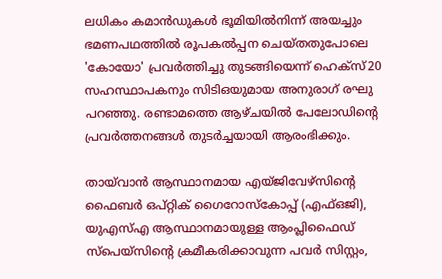ലധികം കമാൻഡുകൾ ഭൂമിയിൽനിന്ന് അയച്ചും ഭമണപഥത്തിൽ രൂപകൽപ്പന ചെയ്തതുപോലെ 'കോയോ' പ്രവർത്തിച്ചു തുടങ്ങിയെന്ന് ഹെക്‌സ്20 സഹസ്ഥാപകനും സിടിഒയുമായ അനുരാഗ് രഘു പറഞ്ഞു. രണ്ടാമത്തെ ആഴ്ചയിൽ പേലോഡിന്റെ പ്രവർത്തനങ്ങൾ തുടർച്ചയായി ആരംഭിക്കും.

തായ്‌വാൻ ആസ്ഥാനമായ എയ്ജിവേഴ്‌സിന്റെ ഫൈബർ ഒപ്റ്റിക് ഗൈറോസ്‌കോപ്പ് (എഫ്ഒജി), യുഎസ്എ ആസ്ഥാനമായുള്ള ആംപ്ലിഫൈഡ് സ്‌പെയ്‌സിന്റെ ക്രമീകരിക്കാവുന്ന പവർ സിസ്റ്റം,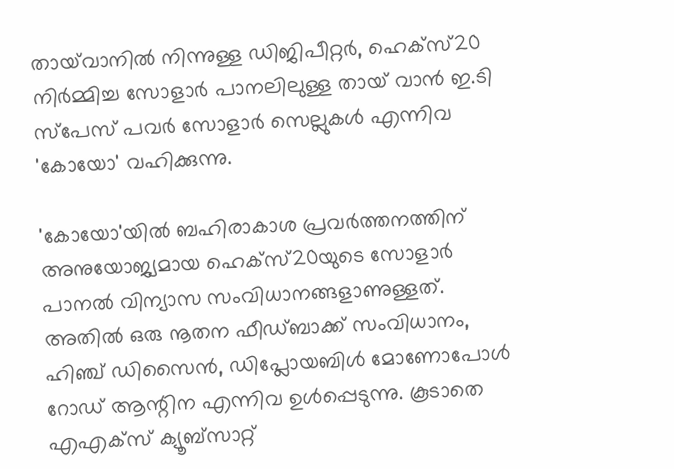തായ്‌വാനിൽ നിന്നുള്ള ഡിജിപീറ്റർ, ഹെക്‌സ്20 നിർമ്മിച്ച സോളാർ പാനലിലുള്ള തായ് വാൻ ഇ.ടി സ്‌പേസ് പവർ സോളാർ സെല്ലുകൾ എന്നിവ 'കോയോ' വഹിക്കുന്നു.

'കോയോ'യിൽ ബഹിരാകാശ പ്രവർത്തനത്തിന് അനുയോജ്യമായ ഹെക്‌സ്20യുടെ സോളാർ പാനൽ വിന്യാസ സംവിധാനങ്ങളാണുള്ളത്. അതിൽ ഒരു നൂതന ഫീഡ്ബാക്ക് സംവിധാനം, ഹിഞ്ച് ഡിസൈൻ, ഡിപ്ലോയബിൾ മോണോപോൾ റോഡ് ആന്റിന എന്നിവ ഉൾപ്പെടുന്നു. കൂടാതെ എഎക്‌സ് ക്യൂബ്‌സാറ്റ്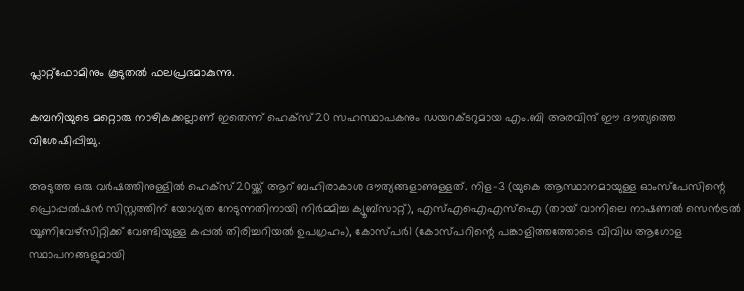പ്ലാറ്റ്ഫോമിനും കൂടുതൽ ഫലപ്രദമാകുന്നു.

കമ്പനിയുടെ മറ്റൊരു നാഴികക്കല്ലാണ് ഇതെന്ന് ഹെക്‌സ്20 സഹസ്ഥാപകനും ഡയറക്ടറുമായ എം.ബി അരവിന്ദ് ഈ ദൗത്യത്തെ വിശേഷിപ്പിച്ചു.

അടുത്ത ഒരു വർഷത്തിനുള്ളിൽ ഹെക്‌സ്20യ്ക്ക് ആറ് ബഹിരാകാശ ദൗത്യങ്ങളാണുള്ളത്. നിള-3 (യുകെ ആസ്ഥാനമായുള്ള ഓംസ്‌പേസിന്റെ പ്രൊപ്പൽഷൻ സിസ്റ്റത്തിന് യോഗ്യത നേടുന്നതിനായി നിർമ്മിച്ച ക്യൂബ്‌സാറ്റ്), എസ്എഐഎസ്‌ഐ (തായ് വാനിലെ നാഷണൽ സെൻട്രൽ യൂണിവേഴ്‌സിറ്റിക്ക് വേണ്ടിയുള്ള കപ്പൽ തിരിച്ചറിയൽ ഉപഗ്രഹം), കോസ്പർ1 (കോസ്പറിന്റെ പങ്കാളിത്തത്തോടെ വിവിധ ആഗോള സ്ഥാപനങ്ങളുമായി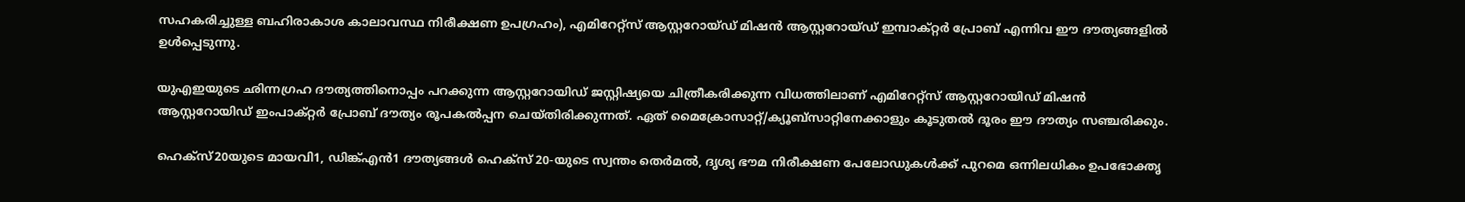സഹകരിച്ചുള്ള ബഹിരാകാശ കാലാവസ്ഥ നിരീക്ഷണ ഉപഗ്രഹം), എമിറേറ്റ്‌സ് ആസ്റ്ററോയ്ഡ് മിഷൻ ആസ്റ്ററോയ്ഡ് ഇമ്പാക്റ്റർ പ്രോബ് എന്നിവ ഈ ദൗത്യങ്ങളിൽ ഉൾപ്പെടുന്നു.

യുഎഇയുടെ ഛിന്നഗ്രഹ ദൗത്യത്തിനൊപ്പം പറക്കുന്ന ആസ്റ്ററോയിഡ് ജസ്റ്റിഷ്യയെ ചിത്രീകരിക്കുന്ന വിധത്തിലാണ് എമിറേറ്റ്‌സ് ആസ്റ്ററോയിഡ് മിഷൻ ആസ്റ്ററോയിഡ് ഇംപാക്റ്റർ പ്രോബ് ദൗത്യം രൂപകൽപ്പന ചെയ്തിരിക്കുന്നത്. ഏത് മൈക്രോസാറ്റ്/ക്യൂബ്‌സാറ്റിനേക്കാളും കൂടുതൽ ദൂരം ഈ ദൗത്യം സഞ്ചരിക്കും.

ഹെക്‌സ്20യുടെ മായവി1, ഡിങ്ക്എൻ1 ദൗത്യങ്ങൾ ഹെക്‌സ് 20-യുടെ സ്വന്തം തെർമൽ, ദൃശ്യ ഭൗമ നിരീക്ഷണ പേലോഡുകൾക്ക് പുറമെ ഒന്നിലധികം ഉപഭോക്തൃ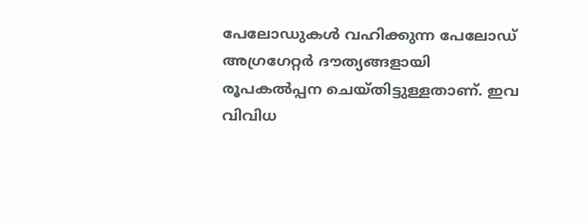പേലോഡുകൾ വഹിക്കുന്ന പേലോഡ് അഗ്രഗേറ്റർ ദൗത്യങ്ങളായി രൂപകൽപ്പന ചെയ്തിട്ടുള്ളതാണ്. ഇവ വിവിധ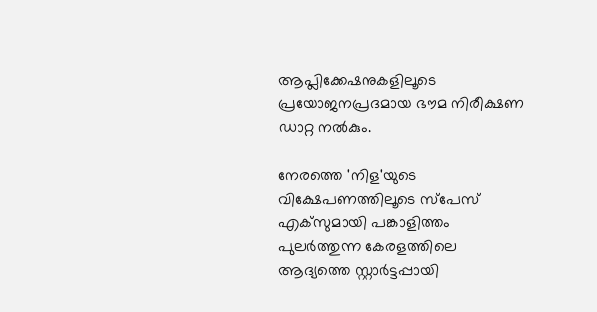ആപ്ലിക്കേഷനുകളിലൂടെ പ്രയോജനപ്രദമായ ഭൗമ നിരീക്ഷണ ഡാറ്റ നൽകും.

നേരത്തെ 'നിള'യുടെ വിക്ഷേപണത്തിലൂടെ സ്‌പേസ് എക്‌സുമായി പങ്കാളിത്തം പുലർത്തുന്ന കേരളത്തിലെ ആദ്യത്തെ സ്റ്റാർട്ടപ്പായി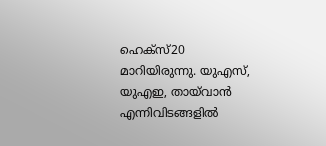ഹെക്‌സ്20 മാറിയിരുന്നു. യുഎസ്, യുഎഇ, തായ്‌വാൻ എന്നിവിടങ്ങളിൽ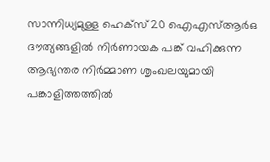സാന്നിധ്യമുള്ള ഹെക്‌സ്20 ഐഎസ്ആർഒ ദൗത്യങ്ങളിൽ നിർണായക പങ്ക് വഹിക്കുന്ന ആഭ്യന്തര നിർമ്മാണ ശൃംഖലയുമായി പങ്കാളിത്തത്തിൽ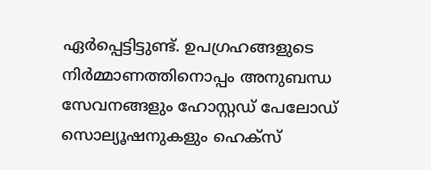ഏർപ്പെട്ടിട്ടുണ്ട്. ഉപഗ്രഹങ്ങളുടെ നിർമ്മാണത്തിനൊപ്പം അനുബന്ധ സേവനങ്ങളും ഹോസ്റ്റഡ് പേലോഡ് സൊല്യൂഷനുകളും ഹെക്‌സ്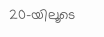20-യിലൂടെ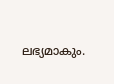ലഭ്യമാകും.